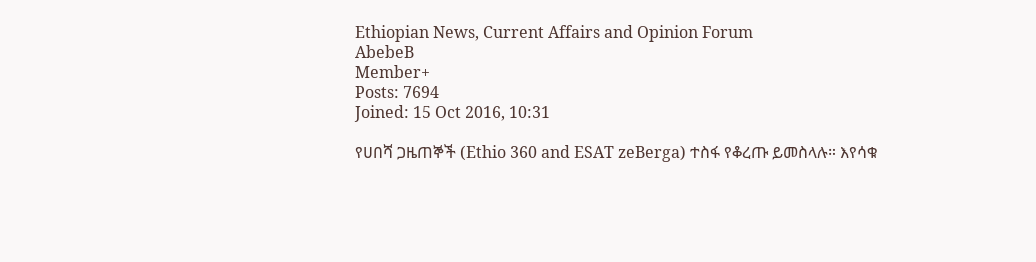Ethiopian News, Current Affairs and Opinion Forum
AbebeB
Member+
Posts: 7694
Joined: 15 Oct 2016, 10:31

የሀበሻ ጋዜጠኞች (Ethio 360 and ESAT zeBerga) ተስፋ የቆረጡ ይመስላሉ። እየሳቁ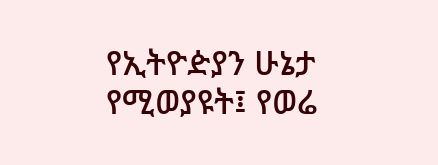የኢትዮዽያን ሁኔታ የሚወያዩት፤ የወሬ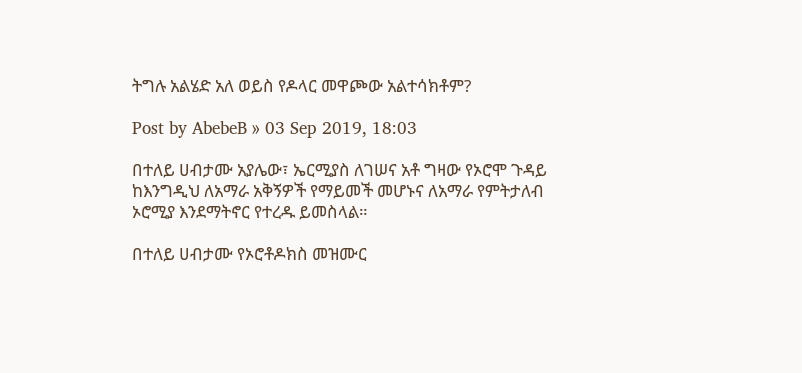ትግሉ አልሄድ አለ ወይስ የዶላር መዋጮው አልተሳክቶም?

Post by AbebeB » 03 Sep 2019, 18:03

በተለይ ሀብታሙ አያሌው፣ ኤርሚያስ ለገሠና አቶ ግዛው የኦሮሞ ጉዳይ ከእንግዲህ ለአማራ አቅኝዎች የማይመች መሆኑና ለአማራ የምትታለብ ኦሮሚያ እንደማትኖር የተረዱ ይመስላል።

በተለይ ሀብታሙ የኦሮቶዶክስ መዝሙር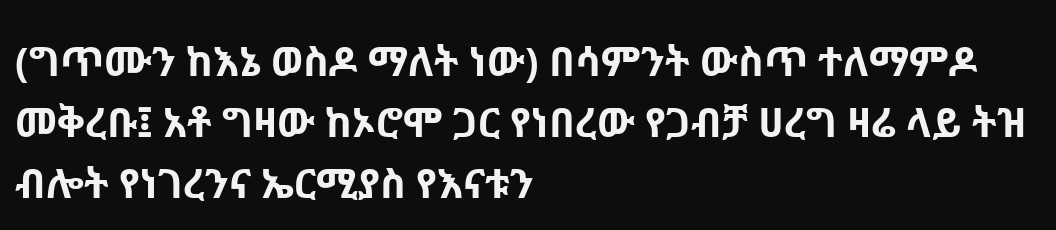(ግጥሙን ከእኔ ወስዶ ማለት ነው) በሳምንት ውስጥ ተለማምዶ መቅረቡ፤ አቶ ግዛው ከኦሮሞ ጋር የነበረው የጋብቻ ሀረግ ዛሬ ላይ ትዝ ብሎት የነገረንና ኤርሚያስ የእናቱን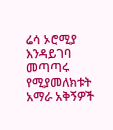ሬሳ ኦሮሚያ እንዳይገባ መጣጣሩ የሚያመለክቱት አማራ አቅኝዎች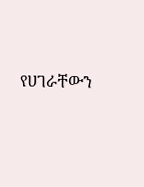የሀገራቸውን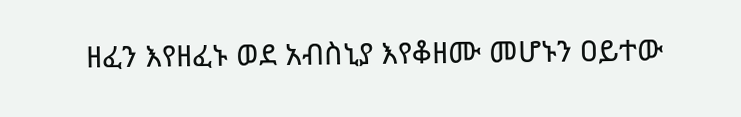ዘፈን እየዘፈኑ ወደ አብስኒያ እየቆዘሙ መሆኑን ዐይተው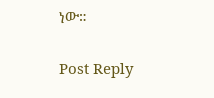ነው።


Post Reply